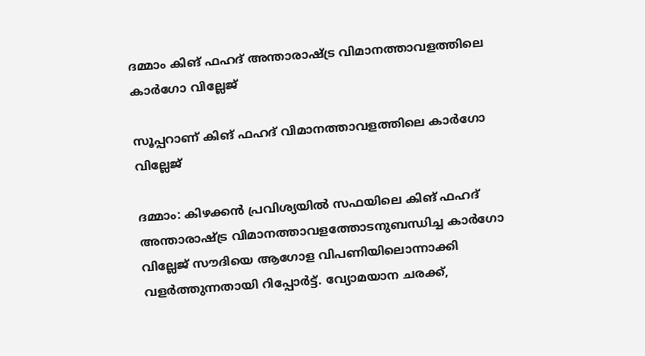ദമ്മാം കിങ് ഫഹദ് അന്താരാഷ്ട്ര വിമാനത്താവളത്തിലെ കാർഗോ വില്ലേജ്

സൂപ്പറാണ് കിങ് ഫഹദ് വിമാനത്താവളത്തിലെ കാർഗോ വില്ലേജ്

ദമ്മാം: കിഴക്കൻ പ്രവിശ്യയിൽ സഫയിലെ കിങ് ഫഹദ് അന്താരാഷ്ട്ര വിമാനത്താവളത്തോടനുബന്ധിച്ച കാർഗോ വില്ലേജ് സൗദിയെ ആഗോള വിപണിയിലൊന്നാക്കി വളർത്തുന്നതായി റിപ്പോർട്ട്. വ്യോമയാന ചരക്ക്,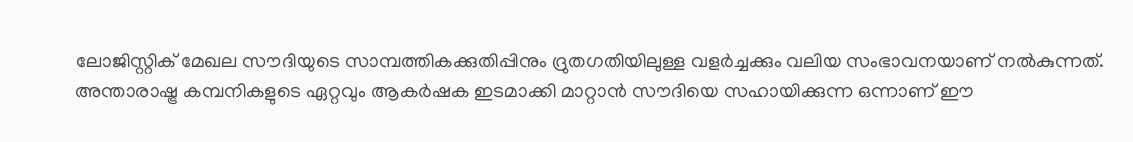ലോജിസ്റ്റിക് മേഖല സൗദിയുടെ സാമ്പത്തികക്കുതിപ്പിനും ദ്രുതഗതിയിലുള്ള വളർച്ചക്കും വലിയ സംഭാവനയാണ് നൽകുന്നത്. അന്താരാഷ്ട്ര കമ്പനികളുടെ ഏറ്റവും ആകർഷക ഇടമാക്കി മാറ്റാൻ സൗദിയെ സഹായിക്കുന്ന ഒന്നാണ് ഈ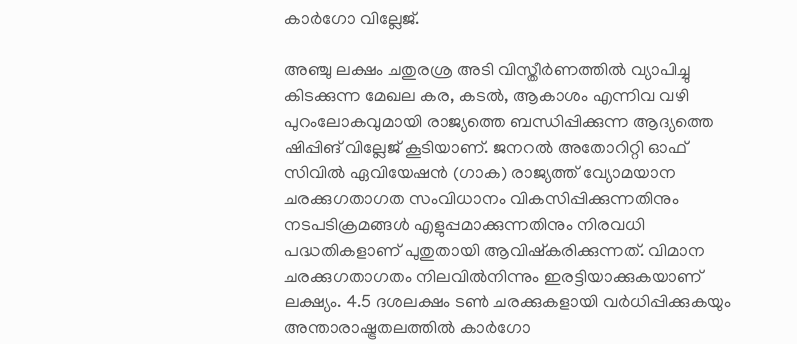കാർഗോ വില്ലേജ്.

അഞ്ചു ലക്ഷം ചതുരശ്ര അടി വിസ്തീർണത്തിൽ വ്യാപിച്ചു കിടക്കുന്ന മേഖല കര, കടൽ, ആകാശം എന്നിവ വഴി പുറംലോകവുമായി രാജ്യത്തെ ബന്ധിപ്പിക്കുന്ന ആദ്യത്തെ ഷിപ്പിങ് വില്ലേജ് കൂടിയാണ്. ജനറൽ അതോറിറ്റി ഓഫ് സിവിൽ ഏവിയേഷൻ (ഗാക) രാജ്യത്ത് വ്യോമയാന ചരക്കുഗതാഗത സംവിധാനം വികസിപ്പിക്കുന്നതിനും നടപടിക്രമങ്ങൾ എളുപ്പമാക്കുന്നതിനും നിരവധി പദ്ധതികളാണ് പുതുതായി ആവിഷ്കരിക്കുന്നത്. വിമാന ചരക്കുഗതാഗതം നിലവിൽനിന്നും ഇരട്ടിയാക്കുകയാണ് ലക്ഷ്യം. 4.5 ദശലക്ഷം ടൺ ചരക്കുകളായി വർധിപ്പിക്കുകയും അന്താരാഷ്ട്രതലത്തിൽ കാർഗോ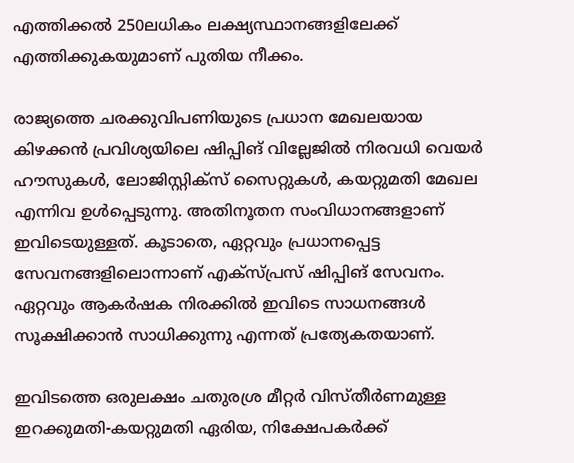എത്തിക്കൽ 250ലധികം ലക്ഷ്യസ്ഥാനങ്ങളിലേക്ക് എത്തിക്കുകയുമാണ് പുതിയ നീക്കം.

രാജ്യത്തെ ചരക്കുവിപണിയുടെ പ്രധാന മേഖലയായ കിഴക്കൻ പ്രവിശ്യയിലെ ഷിപ്പിങ് വില്ലേജിൽ നിരവധി വെയർ ഹൗസുകൾ, ലോജിസ്റ്റിക്സ് സൈറ്റുകൾ, കയറ്റുമതി മേഖല എന്നിവ ഉൾപ്പെടുന്നു. അതിനൂതന സംവിധാനങ്ങളാണ് ഇവിടെയുള്ളത്. കൂടാതെ, ഏറ്റവും പ്രധാനപ്പെട്ട സേവനങ്ങളിലൊന്നാണ് എക്സ്പ്രസ് ഷിപ്പിങ് സേവനം. ഏറ്റവും ആകർഷക നിരക്കിൽ ഇവിടെ സാധനങ്ങൾ സൂക്ഷിക്കാൻ സാധിക്കുന്നു എന്നത് പ്രത്യേകതയാണ്.

ഇവിടത്തെ ഒരുലക്ഷം ചതുരശ്ര മീറ്റർ വിസ്തീർണമുള്ള ഇറക്കുമതി-കയറ്റുമതി ഏരിയ, നിക്ഷേപകർക്ക്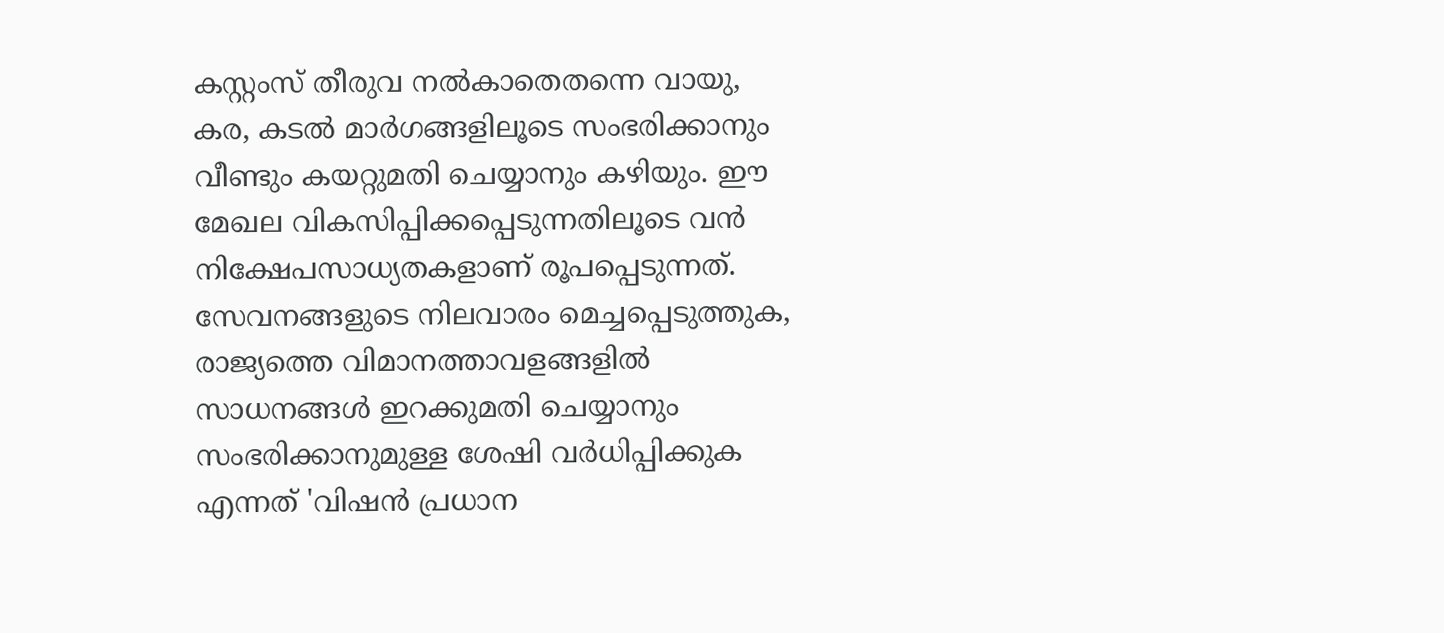കസ്റ്റംസ് തീരുവ നൽകാതെതന്നെ വായു, കര, കടൽ മാർഗങ്ങളിലൂടെ സംഭരിക്കാനും വീണ്ടും കയറ്റുമതി ചെയ്യാനും കഴിയും. ഈ മേഖല വികസിപ്പിക്കപ്പെടുന്നതിലൂടെ വൻ നിക്ഷേപസാധ്യതകളാണ് രൂപപ്പെടുന്നത്. സേവനങ്ങളുടെ നിലവാരം മെച്ചപ്പെടുത്തുക, രാജ്യത്തെ വിമാനത്താവളങ്ങളിൽ സാധനങ്ങൾ ഇറക്കുമതി ചെയ്യാനും സംഭരിക്കാനുമുള്ള ശേഷി വർധിപ്പിക്കുക എന്നത് 'വിഷൻ പ്രധാന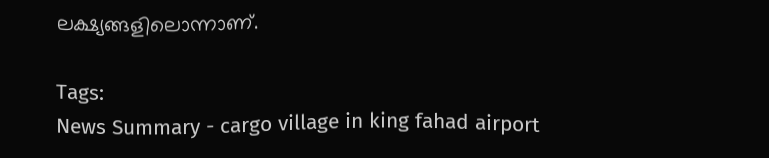ലക്ഷ്യങ്ങളിലൊന്നാണ്.

Tags:
News Summary - cargo village in king fahad airport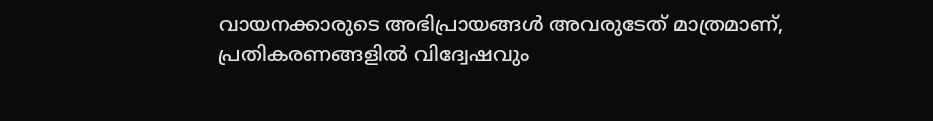വായനക്കാരുടെ അഭിപ്രായങ്ങള്‍ അവരുടേത് മാത്രമാണ്, പ്രതികരണങ്ങളിൽ വിദ്വേഷവും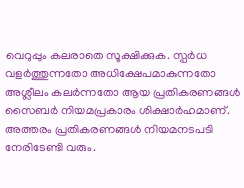വെറുപ്പും കലരാതെ സൂക്ഷിക്കുക. സ്പർധ വളർത്തുന്നതോ അധിക്ഷേപമാകുന്നതോ അശ്ലീലം കലർന്നതോ ആയ പ്രതികരണങ്ങൾ സൈബർ നിയമപ്രകാരം ശിക്ഷാർഹമാണ്. അത്തരം പ്രതികരണങ്ങൾ നിയമനടപടി നേരിടേണ്ടി വരും.